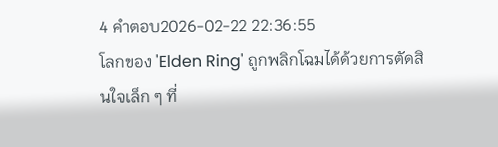4 คำตอบ2026-02-22 22:36:55
โลกของ 'Elden Ring' ถูกพลิกโฉมได้ด้วยการตัดสินใจเล็ก ๆ ที่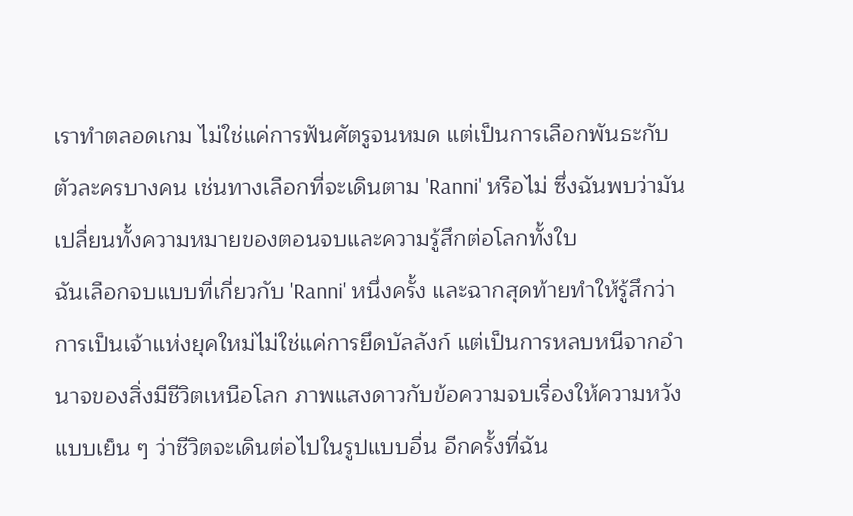เราทำตลอดเกม ไม่ใช่แค่การฟันศัตรูจนหมด แต่เป็นการเลือกพันธะกับตัวละครบางคน เช่นทางเลือกที่จะเดินตาม 'Ranni' หรือไม่ ซึ่งฉันพบว่ามันเปลี่ยนทั้งความหมายของตอนจบและความรู้สึกต่อโลกทั้งใบ
ฉันเลือกจบแบบที่เกี่ยวกับ 'Ranni' หนึ่งครั้ง และฉากสุดท้ายทำให้รู้สึกว่าการเป็นเจ้าแห่งยุคใหม่ไม่ใช่แค่การยึดบัลลังก์ แต่เป็นการหลบหนีจากอำนาจของสิ่งมีชีวิตเหนือโลก ภาพแสงดาวกับข้อความจบเรื่องให้ความหวังแบบเย็น ๆ ว่าชีวิตจะเดินต่อไปในรูปแบบอื่น อีกครั้งที่ฉัน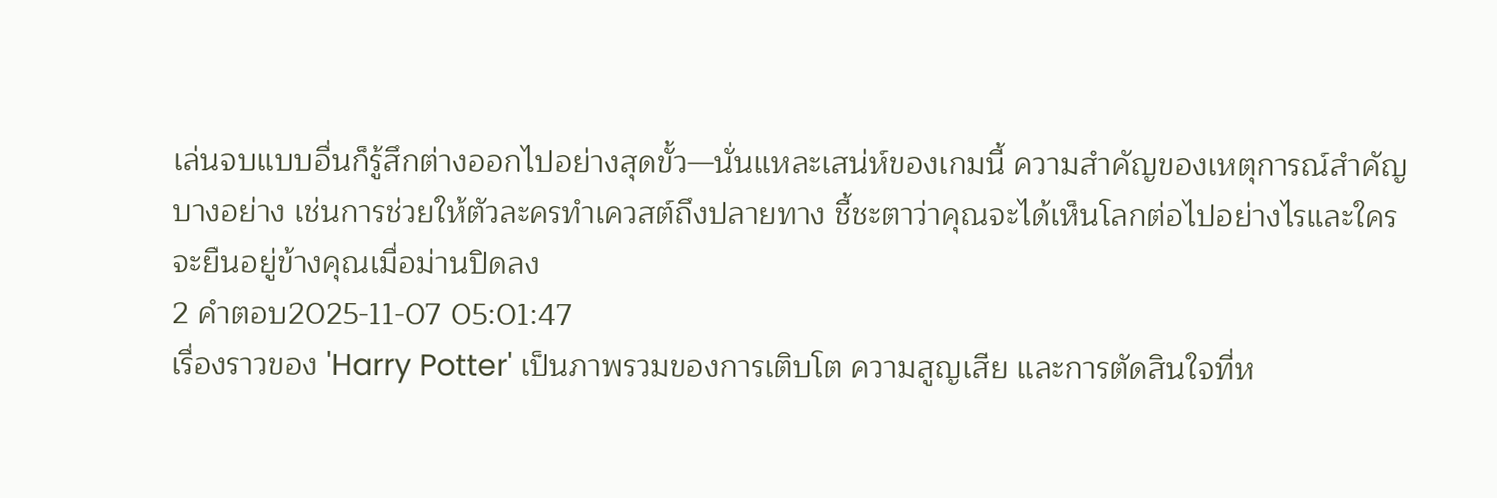เล่นจบแบบอื่นก็รู้สึกต่างออกไปอย่างสุดขั้ว—นั่นแหละเสน่ห์ของเกมนี้ ความสำคัญของเหตุการณ์สำคัญบางอย่าง เช่นการช่วยให้ตัวละครทำเควสต์ถึงปลายทาง ชี้ชะตาว่าคุณจะได้เห็นโลกต่อไปอย่างไรและใครจะยืนอยู่ข้างคุณเมื่อม่านปิดลง
2 คำตอบ2025-11-07 05:01:47
เรื่องราวของ 'Harry Potter' เป็นภาพรวมของการเติบโต ความสูญเสีย และการตัดสินใจที่ห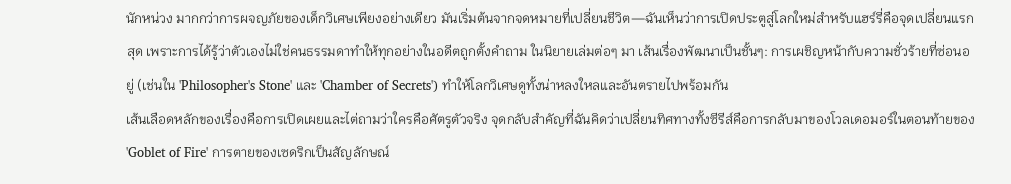นักหน่วง มากกว่าการผจญภัยของเด็กวิเศษเพียงอย่างเดียว มันเริ่มต้นจากจดหมายที่เปลี่ยนชีวิต—ฉันเห็นว่าการเปิดประตูสู่โลกใหม่สำหรับแฮร์รี่คือจุดเปลี่ยนแรกสุด เพราะการได้รู้ว่าตัวเองไม่ใช่คนธรรมดาทำให้ทุกอย่างในอดีตถูกตั้งคำถาม ในนิยายเล่มต่อๆ มา เส้นเรื่องพัฒนาเป็นชั้นๆ: การเผชิญหน้ากับความชั่วร้ายที่ซ่อนอยู่ (เช่นใน 'Philosopher's Stone' และ 'Chamber of Secrets') ทำให้โลกวิเศษดูทั้งน่าหลงใหลและอันตรายไปพร้อมกัน
เส้นเลือดหลักของเรื่องคือการเปิดเผยและไต่ถามว่าใครคือศัตรูตัวจริง จุดกลับสำคัญที่ฉันคิดว่าเปลี่ยนทิศทางทั้งซีรีส์คือการกลับมาของโวลเดอมอร์ในตอนท้ายของ 'Goblet of Fire' การตายของเซดริกเป็นสัญลักษณ์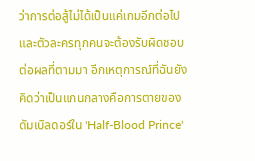ว่าการต่อสู้ไม่ได้เป็นแค่เกมอีกต่อไป และตัวละครทุกคนจะต้องรับผิดชอบต่อผลที่ตามมา อีกเหตุการณ์ที่ฉันยังคิดว่าเป็นแกนกลางคือการตายของดัมเบิลดอร์ใน 'Half-Blood Prince'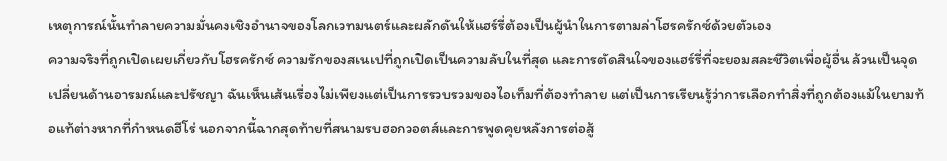เหตุการณ์นั้นทำลายความมั่นคงเชิงอำนาจของโลกเวทมนตร์และผลักดันให้แฮร์รี่ต้องเป็นผู้นำในการตามล่าโฮรครักซ์ด้วยตัวเอง
ความจริงที่ถูกเปิดเผยเกี่ยวกับโฮรครักซ์ ความรักของสเนเปที่ถูกเปิดเป็นความลับในที่สุด และการตัดสินใจของแฮร์รี่ที่จะยอมสละชีวิตเพื่อผู้อื่น ล้วนเป็นจุดเปลี่ยนด้านอารมณ์และปรัชญา ฉันเห็นเส้นเรื่องไม่เพียงแต่เป็นการรวบรวมของไอเท็มที่ต้องทำลาย แต่เป็นการเรียนรู้ว่าการเลือกทำสิ่งที่ถูกต้องแม้ในยามท้อแท้ต่างหากที่กำหนดฮีโร่ นอกจากนี้ฉากสุดท้ายที่สนามรบฮอกวอตส์และการพูดคุยหลังการต่อสู้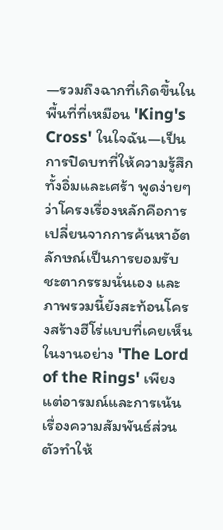—รวมถึงฉากที่เกิดขึ้นในพื้นที่ที่เหมือน 'King's Cross' ในใจฉัน—เป็นการปิดบทที่ให้ความรู้สึกทั้งอิ่มและเศร้า พูดง่ายๆ ว่าโครงเรื่องหลักคือการเปลี่ยนจากการค้นหาอัตลักษณ์เป็นการยอมรับชะตากรรมนั่นเอง และภาพรวมนี้ยังสะท้อนโครงสร้างฮีโร่แบบที่เคยเห็นในงานอย่าง 'The Lord of the Rings' เพียงแต่อารมณ์และการเน้นเรื่องความสัมพันธ์ส่วนตัวทำให้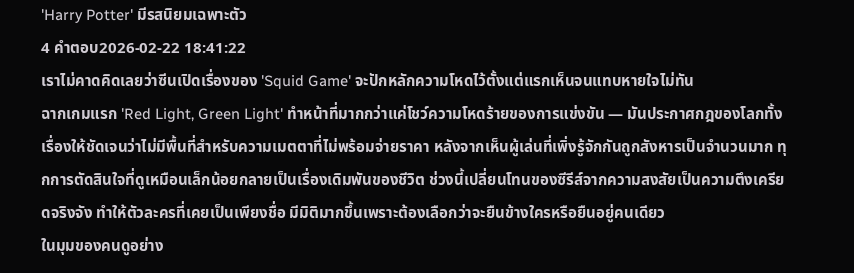'Harry Potter' มีรสนิยมเฉพาะตัว
4 คำตอบ2026-02-22 18:41:22
เราไม่คาดคิดเลยว่าซีนเปิดเรื่องของ 'Squid Game' จะปักหลักความโหดไว้ตั้งแต่แรกเห็นจนแทบหายใจไม่ทัน
ฉากเกมแรก 'Red Light, Green Light' ทำหน้าที่มากกว่าแค่โชว์ความโหดร้ายของการแข่งขัน — มันประกาศกฎของโลกทั้งเรื่องให้ชัดเจนว่าไม่มีพื้นที่สำหรับความเมตตาที่ไม่พร้อมจ่ายราคา หลังจากเห็นผู้เล่นที่เพิ่งรู้จักกันถูกสังหารเป็นจำนวนมาก ทุกการตัดสินใจที่ดูเหมือนเล็กน้อยกลายเป็นเรื่องเดิมพันของชีวิต ช่วงนี้เปลี่ยนโทนของซีรีส์จากความสงสัยเป็นความตึงเครียดจริงจัง ทำให้ตัวละครที่เคยเป็นเพียงชื่อ มีมิติมากขึ้นเพราะต้องเลือกว่าจะยืนข้างใครหรือยืนอยู่คนเดียว
ในมุมของคนดูอย่าง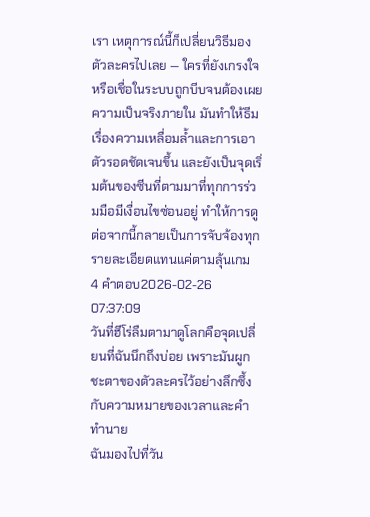เรา เหตุการณ์นี้ก็เปลี่ยนวิธีมองตัวละครไปเลย — ใครที่ยังเกรงใจหรือเชื่อในระบบถูกบีบจนต้องเผยความเป็นจริงภายใน มันทำให้ธีมเรื่องความเหลื่อมล้ำและการเอาตัวรอดชัดเจนขึ้น และยังเป็นจุดเริ่มต้นของซีนที่ตามมาที่ทุกการร่วมมือมีเงื่อนไขซ่อนอยู่ ทำให้การดูต่อจากนี้กลายเป็นการจับจ้องทุกรายละเอียดแทนแค่ตามลุ้นเกม
4 คำตอบ2026-02-26 07:37:09
วันที่ฮีโร่ลืมตามาดูโลกคือจุดเปลี่ยนที่ฉันนึกถึงบ่อย เพราะมันผูกชะตาของตัวละครไว้อย่างลึกซึ้งกับความหมายของเวลาและคำทำนาย
ฉันมองไปที่วัน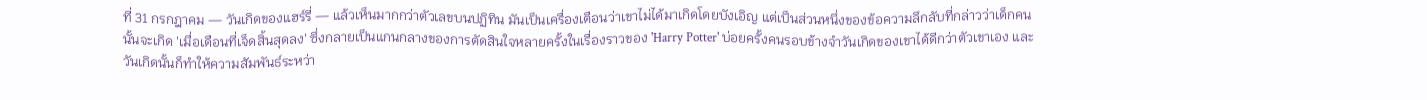ที่ 31 กรกฎาคม — วันเกิดของแฮร์รี่ — แล้วเห็นมากกว่าตัวเลขบนปฏิทิน มันเป็นเครื่องเตือนว่าเขาไม่ได้มาเกิดโดยบังเอิญ แต่เป็นส่วนหนึ่งของข้อความลึกลับที่กล่าวว่าเด็กคนนั้นจะเกิด 'เมื่อเดือนที่เจ็ดสิ้นสุดลง' ซึ่งกลายเป็นแกนกลางของการตัดสินใจหลายครั้งในเรื่องราวของ 'Harry Potter' บ่อยครั้งคนรอบข้างจำวันเกิดของเขาได้ดีกว่าตัวเขาเอง และวันเกิดนั้นก็ทำให้ความสัมพันธ์ระหว่า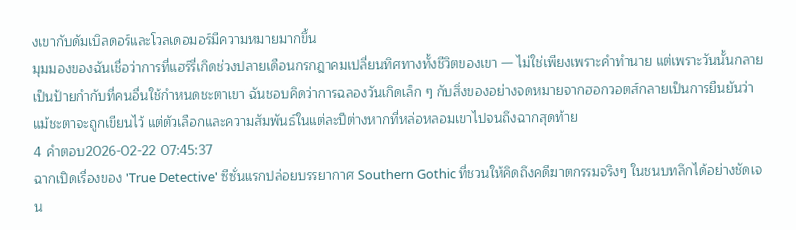งเขากับดัมเบิลดอร์และโวลเดอมอร์มีความหมายมากขึ้น
มุมมองของฉันเชื่อว่าการที่แฮร์รี่เกิดช่วงปลายเดือนกรกฎาคมเปลี่ยนทิศทางทั้งชีวิตของเขา — ไม่ใช่เพียงเพราะคำทำนาย แต่เพราะวันนั้นกลายเป็นป้ายกำกับที่คนอื่นใช้กำหนดชะตาเขา ฉันชอบคิดว่าการฉลองวันเกิดเล็ก ๆ กับสิ่งของอย่างจดหมายจากฮอกวอตส์กลายเป็นการยืนยันว่าแม้ชะตาจะถูกเขียนไว้ แต่ตัวเลือกและความสัมพันธ์ในแต่ละปีต่างหากที่หล่อหลอมเขาไปจนถึงฉากสุดท้าย
4 คำตอบ2026-02-22 07:45:37
ฉากเปิดเรื่องของ 'True Detective' ซีซั่นแรกปล่อยบรรยากาศ Southern Gothic ที่ชวนให้คิดถึงคดีฆาตกรรมจริงๆ ในชนบทลึกได้อย่างชัดเจน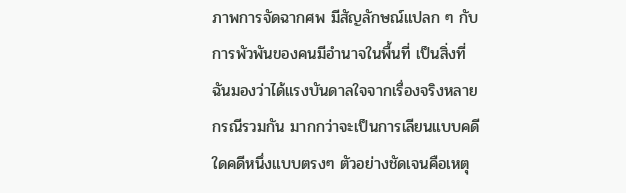ภาพการจัดฉากศพ มีสัญลักษณ์แปลก ๆ กับการพัวพันของคนมีอำนาจในพื้นที่ เป็นสิ่งที่ฉันมองว่าได้แรงบันดาลใจจากเรื่องจริงหลายกรณีรวมกัน มากกว่าจะเป็นการเลียนแบบคดีใดคดีหนึ่งแบบตรงๆ ตัวอย่างชัดเจนคือเหตุ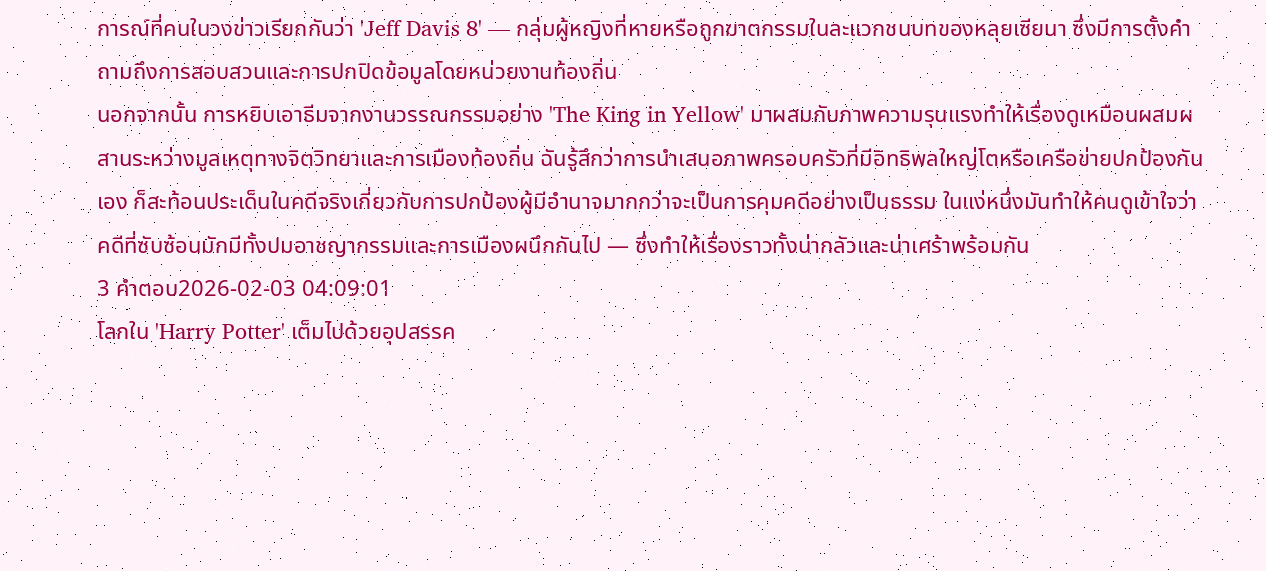การณ์ที่คนในวงข่าวเรียกกันว่า 'Jeff Davis 8' — กลุ่มผู้หญิงที่หายหรือถูกฆาตกรรมในละแวกชนบทของหลุยเซียนา ซึ่งมีการตั้งคำถามถึงการสอบสวนและการปกปิดข้อมูลโดยหน่วยงานท้องถิ่น
นอกจากนั้น การหยิบเอาธีมจากงานวรรณกรรมอย่าง 'The King in Yellow' มาผสมกับภาพความรุนแรงทำให้เรื่องดูเหมือนผสมผสานระหว่างมูลเหตุทางจิตวิทยาและการเมืองท้องถิ่น ฉันรู้สึกว่าการนำเสนอภาพครอบครัวที่มีอิทธิพลใหญ่โตหรือเครือข่ายปกป้องกันเอง ก็สะท้อนประเด็นในคดีจริงเกี่ยวกับการปกป้องผู้มีอำนาจมากกว่าจะเป็นการคุมคดีอย่างเป็นธรรม ในแง่หนึ่งมันทำให้คนดูเข้าใจว่าคดีที่ซับซ้อนมักมีทั้งปมอาชญากรรมและการเมืองผนึกกันไป — ซึ่งทำให้เรื่องราวทั้งน่ากลัวและน่าเศร้าพร้อมกัน
3 คำตอบ2026-02-03 04:09:01
โลกใน 'Harry Potter' เต็มไปด้วยอุปสรรค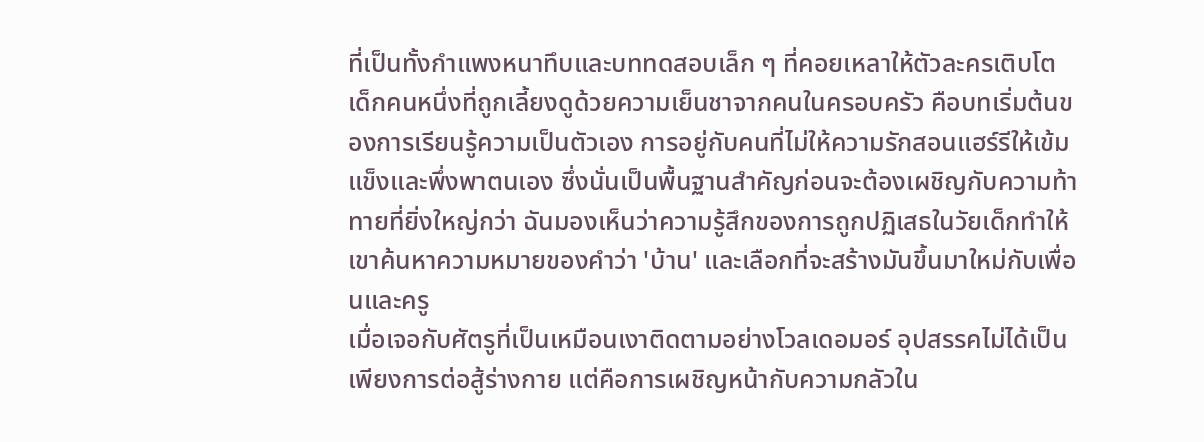ที่เป็นทั้งกำแพงหนาทึบและบททดสอบเล็ก ๆ ที่คอยเหลาให้ตัวละครเติบโต
เด็กคนหนึ่งที่ถูกเลี้ยงดูด้วยความเย็นชาจากคนในครอบครัว คือบทเริ่มต้นของการเรียนรู้ความเป็นตัวเอง การอยู่กับคนที่ไม่ให้ความรักสอนแฮร์รีให้เข้มแข็งและพึ่งพาตนเอง ซึ่งนั่นเป็นพื้นฐานสำคัญก่อนจะต้องเผชิญกับความท้าทายที่ยิ่งใหญ่กว่า ฉันมองเห็นว่าความรู้สึกของการถูกปฏิเสธในวัยเด็กทำให้เขาค้นหาความหมายของคำว่า 'บ้าน' และเลือกที่จะสร้างมันขึ้นมาใหม่กับเพื่อนและครู
เมื่อเจอกับศัตรูที่เป็นเหมือนเงาติดตามอย่างโวลเดอมอร์ อุปสรรคไม่ได้เป็นเพียงการต่อสู้ร่างกาย แต่คือการเผชิญหน้ากับความกลัวใน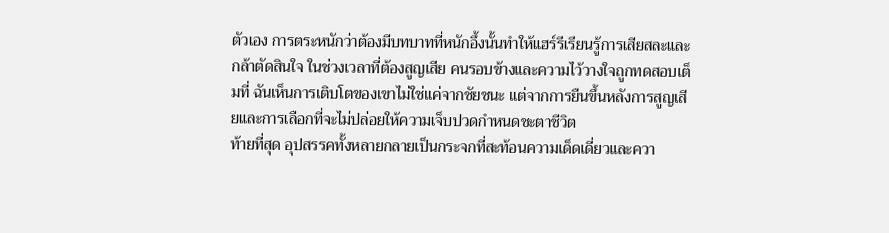ตัวเอง การตระหนักว่าต้องมีบทบาทที่หนักอึ้งนั้นทำให้แฮร์รีเรียนรู้การเสียสละและกล้าตัดสินใจ ในช่วงเวลาที่ต้องสูญเสีย คนรอบข้างและความไว้วางใจถูกทดสอบเต็มที่ ฉันเห็นการเติบโตของเขาไม่ใช่แค่จากชัยชนะ แต่จากการยืนขึ้นหลังการสูญเสียและการเลือกที่จะไม่ปล่อยให้ความเจ็บปวดกำหนดชะตาชีวิต
ท้ายที่สุด อุปสรรคทั้งหลายกลายเป็นกระจกที่สะท้อนความเด็ดเดี่ยวและควา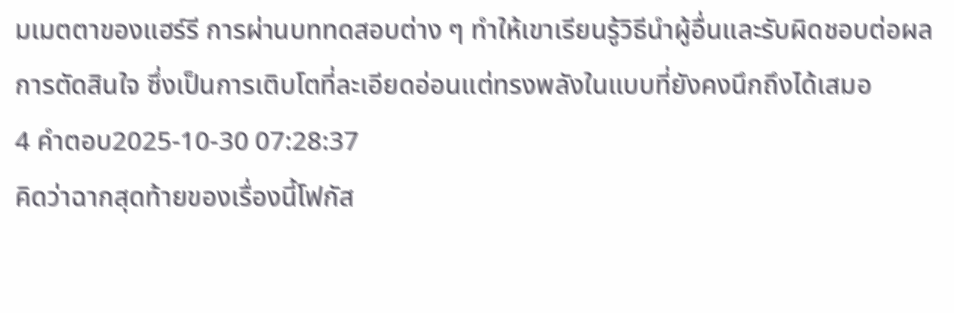มเมตตาของแฮร์รี การผ่านบททดสอบต่าง ๆ ทำให้เขาเรียนรู้วิธีนำผู้อื่นและรับผิดชอบต่อผลการตัดสินใจ ซึ่งเป็นการเติบโตที่ละเอียดอ่อนแต่ทรงพลังในแบบที่ยังคงนึกถึงได้เสมอ
4 คำตอบ2025-10-30 07:28:37
คิดว่าฉากสุดท้ายของเรื่องนี้โฟกัส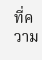ที่ความ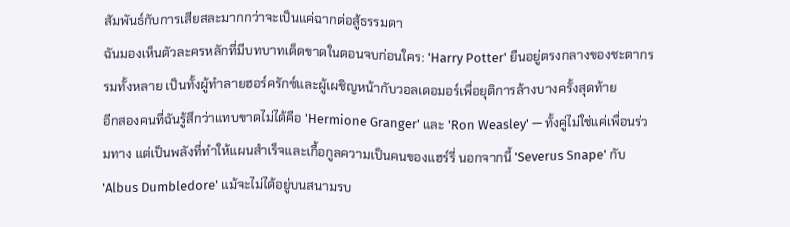สัมพันธ์กับการเสียสละมากกว่าจะเป็นแค่ฉากต่อสู้ธรรมดา
ฉันมองเห็นตัวละครหลักที่มีบทบาทเด็ดขาดในตอนจบก่อนใคร: 'Harry Potter' ยืนอยู่ตรงกลางของชะตากรรมทั้งหลาย เป็นทั้งผู้ทำลายฮอร์ครักซ์และผู้เผชิญหน้ากับวอลเดอมอร์เพื่อยุติการล้างบางครั้งสุดท้าย
อีกสองคนที่ฉันรู้สึกว่าแทบขาดไม่ได้คือ 'Hermione Granger' และ 'Ron Weasley' — ทั้งคู่ไม่ใช่แค่เพื่อนร่วมทาง แต่เป็นพลังที่ทำให้แผนสำเร็จและเกื้อกูลความเป็นคนของแฮร์รี่ นอกจากนี้ 'Severus Snape' กับ 'Albus Dumbledore' แม้จะไม่ได้อยู่บนสนามรบ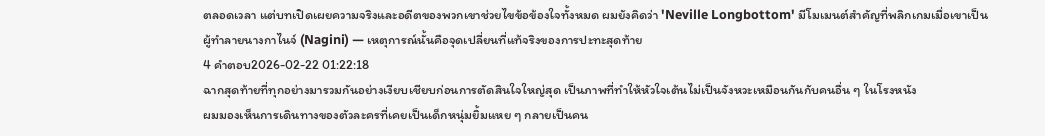ตลอดเวลา แต่บทเปิดเผยความจริงและอดีตของพวกเขาช่วยไขข้อข้องใจทั้งหมด ผมยังคิดว่า 'Neville Longbottom' มีโมเมนต์สำคัญที่พลิกเกมเมื่อเขาเป็นผู้ทำลายนางกาไนจ์ (Nagini) — เหตุการณ์นั้นคือจุดเปลี่ยนที่แท้จริงของการปะทะสุดท้าย
4 คำตอบ2026-02-22 01:22:18
ฉากสุดท้ายที่ทุกอย่างมารวมกันอย่างเงียบเชียบก่อนการตัดสินใจใหญ่สุด เป็นภาพที่ทำให้หัวใจเต้นไม่เป็นจังหวะเหมือนกันกับคนอื่น ๆ ในโรงหนัง
ผมมองเห็นการเดินทางของตัวละครที่เคยเป็นเด็กหนุ่มยิ้มแหย ๆ กลายเป็นคน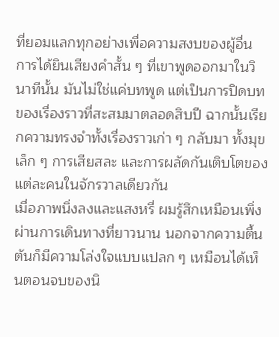ที่ยอมแลกทุกอย่างเพื่อความสงบของผู้อื่น การได้ยินเสียงคำสั้น ๆ ที่เขาพูดออกมาในวินาทีนั้น มันไม่ใช่แค่บทพูด แต่เป็นการปิดบทของเรื่องราวที่สะสมมาตลอดสิบปี ฉากนั้นเรียกความทรงจำทั้งเรื่องราวเก่า ๆ กลับมา ทั้งมุขเล็ก ๆ การเสียสละ และการผลัดกันเติบโตของแต่ละคนในจักรวาลเดียวกัน
เมื่อภาพนิ่งลงและแสงหรี่ ผมรู้สึกเหมือนเพิ่งผ่านการเดินทางที่ยาวนาน นอกจากความตื้นตันก็มีความโล่งใจแบบแปลก ๆ เหมือนได้เห็นตอนจบของนิ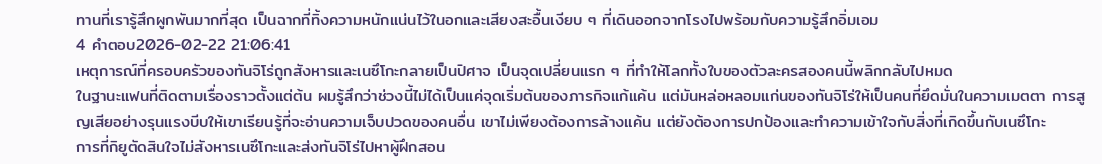ทานที่เรารู้สึกผูกพันมากที่สุด เป็นฉากที่ทิ้งความหนักแน่นไว้ในอกและเสียงสะอื้นเงียบ ๆ ที่เดินออกจากโรงไปพร้อมกับความรู้สึกอิ่มเอม
4 คำตอบ2026-02-22 21:06:41
เหตุการณ์ที่ครอบครัวของทันจิโร่ถูกสังหารและเนซึโกะกลายเป็นปิศาจ เป็นจุดเปลี่ยนแรก ๆ ที่ทำให้โลกทั้งใบของตัวละครสองคนนี้พลิกกลับไปหมด
ในฐานะแฟนที่ติดตามเรื่องราวตั้งแต่ต้น ผมรู้สึกว่าช่วงนี้ไม่ได้เป็นแค่จุดเริ่มต้นของภารกิจแก้แค้น แต่มันหล่อหลอมแก่นของทันจิโร่ให้เป็นคนที่ยึดมั่นในความเมตตา การสูญเสียอย่างรุนแรงบีบให้เขาเรียนรู้ที่จะอ่านความเจ็บปวดของคนอื่น เขาไม่เพียงต้องการล้างแค้น แต่ยังต้องการปกป้องและทำความเข้าใจกับสิ่งที่เกิดขึ้นกับเนซึโกะ
การที่กิยูตัดสินใจไม่สังหารเนซึโกะและส่งทันจิโร่ไปหาผู้ฝึกสอน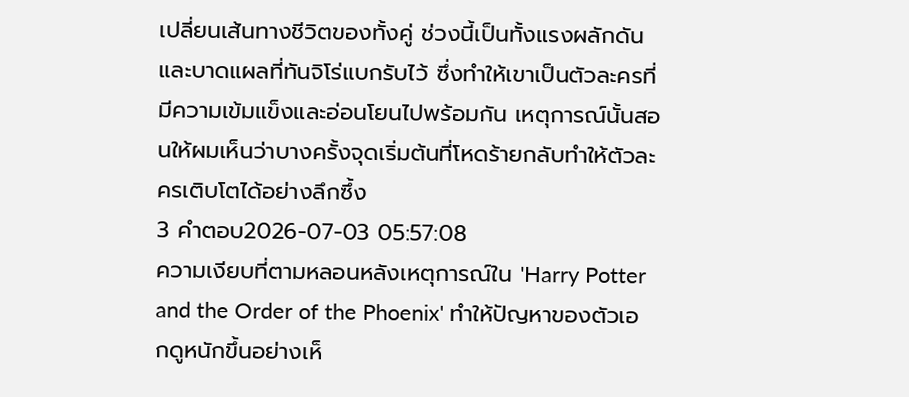เปลี่ยนเส้นทางชีวิตของทั้งคู่ ช่วงนี้เป็นทั้งแรงผลักดันและบาดแผลที่ทันจิโร่แบกรับไว้ ซึ่งทำให้เขาเป็นตัวละครที่มีความเข้มแข็งและอ่อนโยนไปพร้อมกัน เหตุการณ์นั้นสอนให้ผมเห็นว่าบางครั้งจุดเริ่มต้นที่โหดร้ายกลับทำให้ตัวละครเติบโตได้อย่างลึกซึ้ง
3 คำตอบ2026-07-03 05:57:08
ความเงียบที่ตามหลอนหลังเหตุการณ์ใน 'Harry Potter and the Order of the Phoenix' ทำให้ปัญหาของตัวเอกดูหนักขึ้นอย่างเห็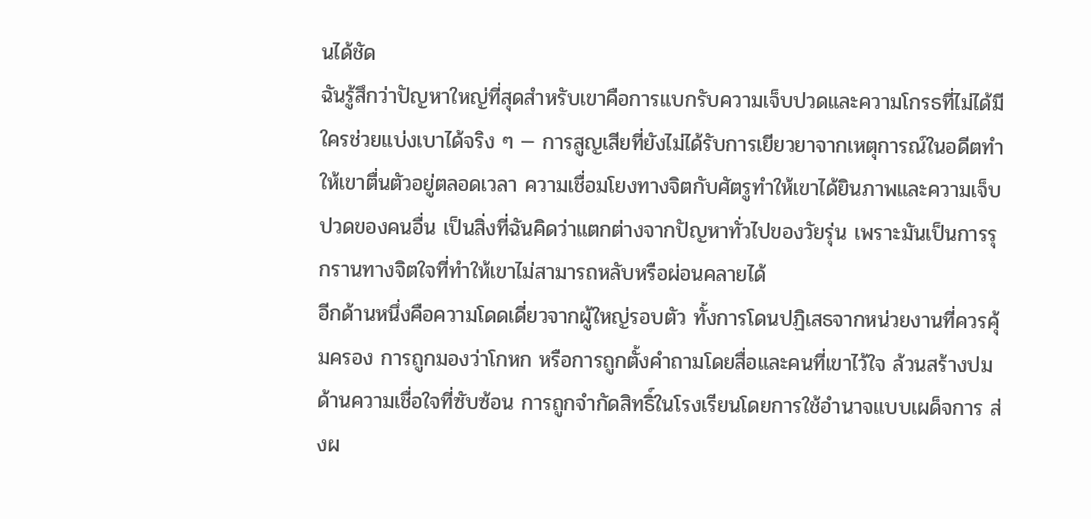นได้ชัด
ฉันรู้สึกว่าปัญหาใหญ่ที่สุดสำหรับเขาคือการแบกรับความเจ็บปวดและความโกรธที่ไม่ได้มีใครช่วยแบ่งเบาได้จริง ๆ — การสูญเสียที่ยังไม่ได้รับการเยียวยาจากเหตุการณ์ในอดีตทำให้เขาตื่นตัวอยู่ตลอดเวลา ความเชื่อมโยงทางจิตกับศัตรูทำให้เขาได้ยินภาพและความเจ็บปวดของคนอื่น เป็นสิ่งที่ฉันคิดว่าแตกต่างจากปัญหาทั่วไปของวัยรุ่น เพราะมันเป็นการรุกรานทางจิตใจที่ทำให้เขาไม่สามารถหลับหรือผ่อนคลายได้
อีกด้านหนึ่งคือความโดดเดี่ยวจากผู้ใหญ่รอบตัว ทั้งการโดนปฏิเสธจากหน่วยงานที่ควรคุ้มครอง การถูกมองว่าโกหก หรือการถูกตั้งคำถามโดยสื่อและคนที่เขาไว้ใจ ล้วนสร้างปมด้านความเชื่อใจที่ซับซ้อน การถูกจำกัดสิทธิ์ในโรงเรียนโดยการใช้อำนาจแบบเผด็จการ ส่งผ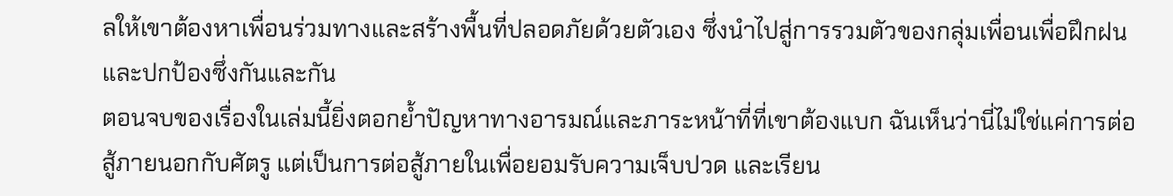ลให้เขาต้องหาเพื่อนร่วมทางและสร้างพื้นที่ปลอดภัยด้วยตัวเอง ซึ่งนำไปสู่การรวมตัวของกลุ่มเพื่อนเพื่อฝึกฝนและปกป้องซึ่งกันและกัน
ตอนจบของเรื่องในเล่มนี้ยิ่งตอกย้ำปัญหาทางอารมณ์และภาระหน้าที่ที่เขาต้องแบก ฉันเห็นว่านี่ไม่ใช่แค่การต่อสู้ภายนอกกับศัตรู แต่เป็นการต่อสู้ภายในเพื่อยอมรับความเจ็บปวด และเรียน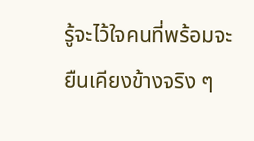รู้จะไว้ใจคนที่พร้อมจะยืนเคียงข้างจริง ๆ